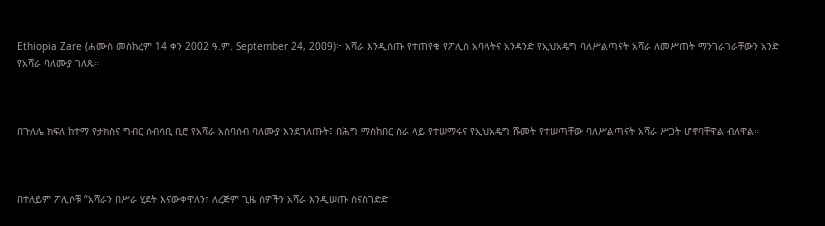Ethiopia Zare (ሐሙስ መስከረም 14 ቀን 2002 ዓ.ም. September 24, 2009)፦ አሻራ እንዲሰጡ የተጠየቁ የፖሊስ አባላትና አንዳንድ የኢህአዴግ ባለሥልጣናት አሻራ ለመሥጠት ማንገራገራቸውን አንድ የአሻራ ባለሙያ ገለጹ።



በጉለሌ ክፍለ ከተማ የታክስና ግብር ሰብሳቢ ቢሮ የአሻራ አሰባሰብ ባለሙያ እንደገለጡት፤ በሕግ ማስከበር ስራ ላይ የተሠማሩና የኢህአዴግ ሹመት የተሠጣቸው ባለሥልጣናት አሻራ ሥጋት ሆኖባቸዋል ብለዋል።



በተለይም ፖሊሶቹ “አሻራን በሥራ ሂደት እናውቀዋለን፣ ለረጅም ጊዜ ሰዎችን አሻራ እንዲሠጡ ስናስገድድ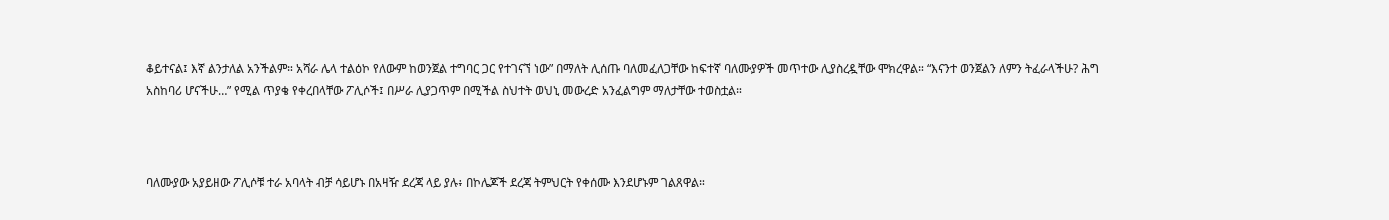ቆይተናል፤ እኛ ልንታለል አንችልም። አሻራ ሌላ ተልዕኮ የለውም ከወንጀል ተግባር ጋር የተገናኘ ነው” በማለት ሊሰጡ ባለመፈለጋቸው ከፍተኛ ባለሙያዎች መጥተው ሊያስረዷቸው ሞክረዋል። “እናንተ ወንጀልን ለምን ትፈራላችሁ? ሕግ አስከባሪ ሆናችሁ…” የሚል ጥያቄ የቀረበላቸው ፖሊሶች፤ በሥራ ሊያጋጥም በሚችል ስህተት ወህኒ መውረድ አንፈልግም ማለታቸው ተወስቷል።



ባለሙያው አያይዘው ፖሊሶቹ ተራ አባላት ብቻ ሳይሆኑ በአዛዥ ደረጃ ላይ ያሉ፥ በኮሌጆች ደረጃ ትምህርት የቀሰሙ እንደሆኑም ገልጸዋል።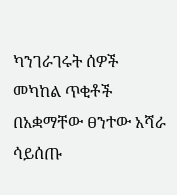ካንገራገሩት ሰዎች መካከል ጥቂቶች በአቋማቸው ፀንተው አሻራ ሳይሰጡ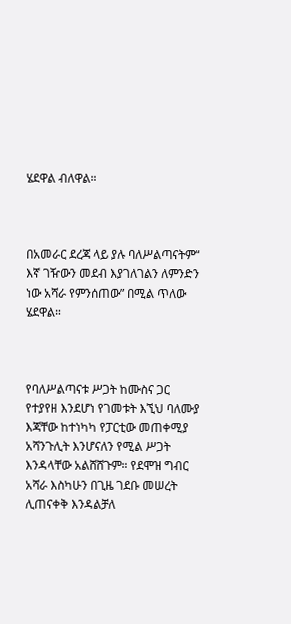ሄደዋል ብለዋል።



በአመራር ደረጃ ላይ ያሉ ባለሥልጣናትም“ እኛ ገዥውን መደብ እያገለገልን ለምንድን ነው አሻራ የምንሰጠው” በሚል ጥለው ሄደዋል።



የባለሥልጣናቱ ሥጋት ከሙስና ጋር የተያየዘ እንደሆነ የገመቱት እኚህ ባለሙያ እጃቸው ከተነካካ የፓርቲው መጠቀሚያ አሻንጉሊት እንሆናለን የሚል ሥጋት እንዳላቸው አልሸሸጉም። የደሞዝ ግብር አሻራ እስካሁን በጊዜ ገደቡ መሠረት ሊጠናቀቅ እንዳልቻለ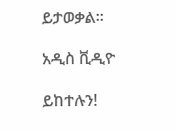ይታወቃል።

አዲስ ቪዲዮ

ይከተሉን!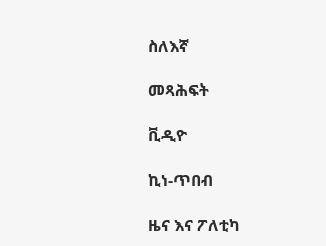ስለእኛ

መጻሕፍት

ቪዲዮ

ኪነ-ጥበብ

ዜና እና ፖለቲካ